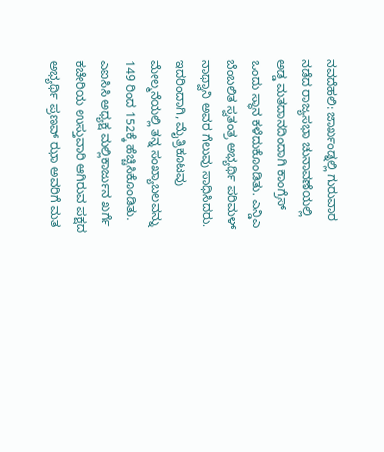ನವದೆಹಲಿ: ಜಾರ್ಖಂಡ್ನಲ್ಲಿ ಗುರುವಾರ ನಡೆದ ರಾಜ್ಯಸಭಾ ಚುನಾವಣೆಯಲ್ಲಿ ಅಡ್ಡ ಮತದಾನದಿಂದಾಗಿ ಕಾಂಗ್ರೆಸ್ ಒಂದು ಸ್ಥಾನ ಕಳೆದುಕೊಂಡಿತು. ಎನ್ಡಿಎ ಬೆಂಬಲಿತ ಸ್ವತಂತ್ರ ಅಭ್ಯರ್ಥಿ ಪರಿಮಳ್ ನಾಥ್ವಾನಿ ಅವರ ಗೆಲುವು ಸಾಧಿಸಿದರು. ಇದರಿಂದಾಗಿ, ಮೈತ್ರಿಕೂಟವು ಮೇಲ್ಮನೆಯಲ್ಲಿ ತನ್ನ ಸಂಖ್ಯಾಬಲವನ್ನು 149 ರಿಂದ 152ಕ್ಕೆ ಹೆಚ್ಚಿಸಿಕೊಂಡಿತು.
ಎಐಸಿಸಿ ಅಧ್ಯಕ್ಷ ಮಲ್ಲಿಕಾರ್ಜುನ ಖರ್ಗೆ ಕಚೇರಿಯ ಉಸ್ತುವಾರಿ ಆಗಿರುವ ಪಕ್ಷದ ಅಭ್ಯರ್ಥಿ ಪ್ರಣವ್ ಝಾ ಅವರಿಗೆ ಮತ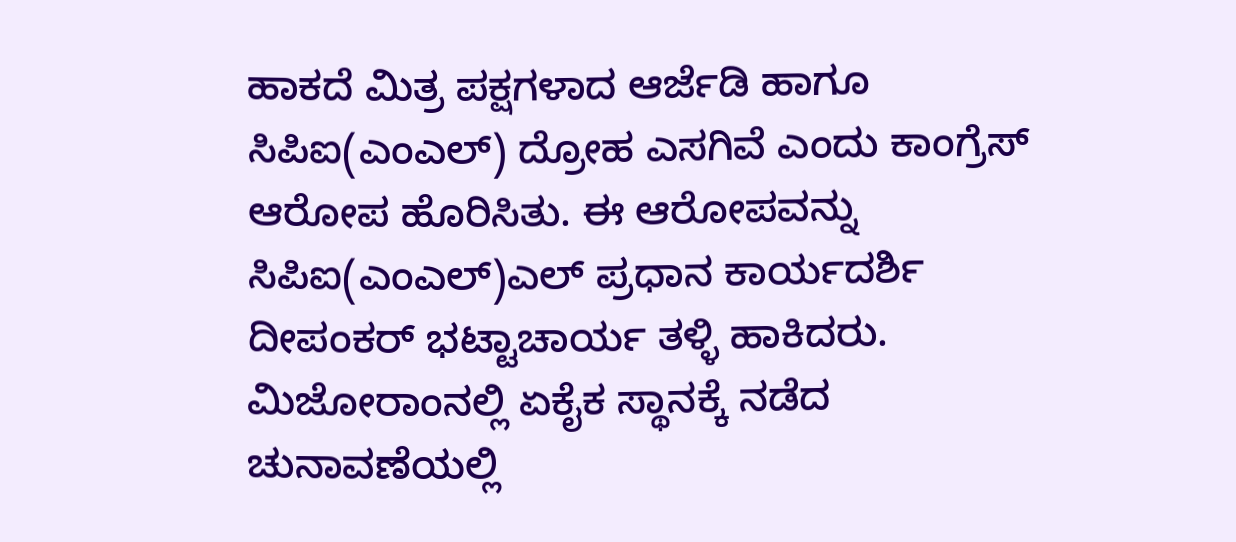ಹಾಕದೆ ಮಿತ್ರ ಪಕ್ಷಗಳಾದ ಆರ್ಜೆಡಿ ಹಾಗೂ ಸಿಪಿಐ(ಎಂಎಲ್) ದ್ರೋಹ ಎಸಗಿವೆ ಎಂದು ಕಾಂಗ್ರೆಸ್ ಆರೋಪ ಹೊರಿಸಿತು. ಈ ಆರೋಪವನ್ನು ಸಿಪಿಐ(ಎಂಎಲ್)ಎಲ್ ಪ್ರಧಾನ ಕಾರ್ಯದರ್ಶಿ ದೀಪಂಕರ್ ಭಟ್ಟಾಚಾರ್ಯ ತಳ್ಳಿ ಹಾಕಿದರು.
ಮಿಜೋರಾಂನಲ್ಲಿ ಏಕೈಕ ಸ್ಥಾನಕ್ಕೆ ನಡೆದ ಚುನಾವಣೆಯಲ್ಲಿ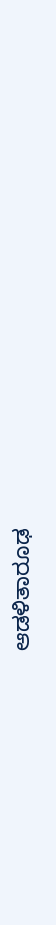ಆಡಳಿತಾರೂಢ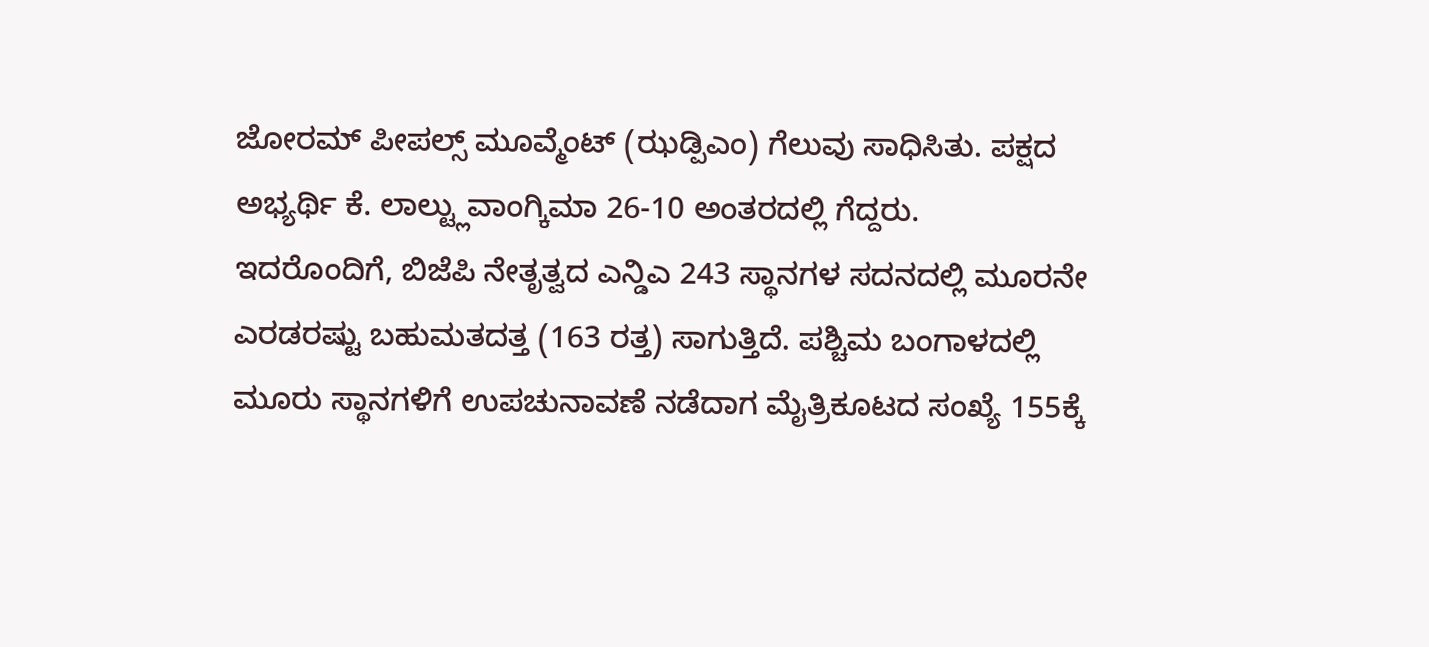ಜೋರಮ್ ಪೀಪಲ್ಸ್ ಮೂವ್ಮೆಂಟ್ (ಝಡ್ಪಿಎಂ) ಗೆಲುವು ಸಾಧಿಸಿತು. ಪಕ್ಷದ ಅಭ್ಯರ್ಥಿ ಕೆ. ಲಾಲ್ಟ್ಲುವಾಂಗ್ಕಿಮಾ 26-10 ಅಂತರದಲ್ಲಿ ಗೆದ್ದರು.
ಇದರೊಂದಿಗೆ, ಬಿಜೆಪಿ ನೇತೃತ್ವದ ಎನ್ಡಿಎ 243 ಸ್ಥಾನಗಳ ಸದನದಲ್ಲಿ ಮೂರನೇ ಎರಡರಷ್ಟು ಬಹುಮತದತ್ತ (163 ರತ್ತ) ಸಾಗುತ್ತಿದೆ. ಪಶ್ಚಿಮ ಬಂಗಾಳದಲ್ಲಿ ಮೂರು ಸ್ಥಾನಗಳಿಗೆ ಉಪಚುನಾವಣೆ ನಡೆದಾಗ ಮೈತ್ರಿಕೂಟದ ಸಂಖ್ಯೆ 155ಕ್ಕೆ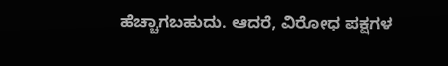ಹೆಚ್ಚಾಗಬಹುದು. ಆದರೆ, ವಿರೋಧ ಪಕ್ಷಗಳ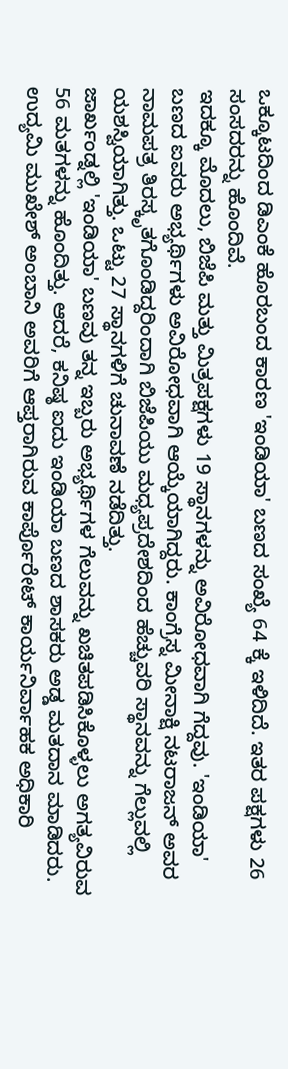ಒಕ್ಕೂಟದಿಂದ ಡಿಎಂಕೆ ಹೊರಬಂದ ಕಾರಣ 'ಇಂಡಿಯಾ' ಬಣದ ಸಂಖ್ಯೆ 64 ಕ್ಕೆ ಇಳಿದಿದೆ. ಇತರ ಪಕ್ಷಗಳು 26 ಸಂಸದರನ್ನು ಹೊಂದಿವೆ.
ಇದಕ್ಕೂ ಮೊದಲು, ಬಿಜೆಪಿ ಮತ್ತು ಮಿತ್ರಪಕ್ಷಗಳು 19 ಸ್ಥಾನಗಳನ್ನು ಅವಿರೋಧವಾಗಿ ಗೆದ್ದವು. 'ಇಂಡಿಯಾ' ಬಣದ ಐವರು ಅಭ್ಯರ್ಥಿಗಳು ಅವಿರೋಧವಾಗಿ ಆಯ್ಕೆಯಾಗಿದ್ದರು. ಕಾಂಗ್ರೆಸ್ನ ಮೀನಾಕ್ಷಿ ನಟರಾಜನ್ ಅವರ ನಾಮಪತ್ರ ತಿರಸ್ಕೃತಗೊಂಡಿದ್ದರಿಂದಾಗಿ ಬಿಜೆಪಿಯು ಮಧ್ಯಪ್ರದೇಶದಿಂದ ಹೆಚ್ಚುವರಿ ಸ್ಥಾನವನ್ನು ಗೆಲ್ಲುವಲ್ಲಿ ಯಶಸ್ವಿಯಾಗಿತ್ತು. ಒಟ್ಟು 27 ಸ್ಥಾನಗಳಿಗೆ ಚುನಾವಣೆ ನಡೆದಿತ್ತು.
ಜಾರ್ಖಂಡ್ನಲ್ಲಿ 'ಇಂಡಿಯಾ' ಬಣವು ತನ್ನ ಇಬ್ಬರು ಅಭ್ಯರ್ಥಿಗಳ ಗೆಲುವನ್ನು ಖಚಿತಪಡಿಸಿಕೊಳ್ಳಲು ಅಗತ್ಯವಿರುವ 56 ಮತಗಳನ್ನು ಹೊಂದಿತ್ತು. ಆದರೆ, ಕನಿಷ್ಠ ಐದು ಇಂಡಿಯಾ ಬಣದ ಶಾಸಕರು ಅಡ್ಡ ಮತದಾನ ಮಾಡಿದರು.
ಉದ್ಯಮಿ ಮುಖೇಶ್ ಅಂಬಾನಿ ಅವರಿಗೆ ಆಪ್ತರಾಗಿರುವ ಕಾರ್ಪೊರೇಟ್ ಕಾರ್ಯನಿರ್ವಾಹಕ ಅಧಿಕಾರಿ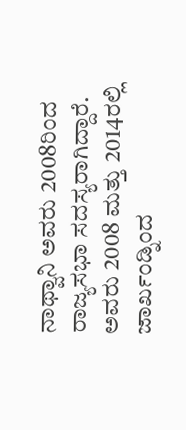ನಾಥ್ವಾನಿ ಅವರು 2008ರಿಂದ ರಾಜ್ಯಸಭಾ ಸದಸ್ಯರಾಗಿದ್ದಾರೆ. ಅವರು 2008 ಮತ್ತು 2014ರಲ್ಲಿ ಜಾರ್ಖಂಡ್ನಿಂದ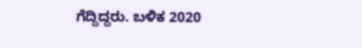ಗೆದ್ದಿದ್ದರು. ಬಳಿಕ 2020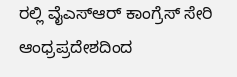ರಲ್ಲಿ ವೈಎಸ್ಆರ್ ಕಾಂಗ್ರೆಸ್ ಸೇರಿ ಆಂಧ್ರಪ್ರದೇಶದಿಂದ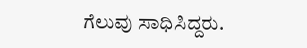ಗೆಲುವು ಸಾಧಿಸಿದ್ದರು.